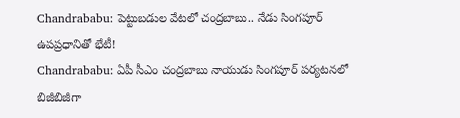Chandrababu: పెట్టుబడుల వేటలో చంద్రబాబు.. నేడు సింగపూర్ ఉపప్రధానితో భేటీ!
Chandrababu: ఏపీ సీఎం చంద్రబాబు నాయుడు సింగపూర్ పర్యటనలో బిజీబిజీగా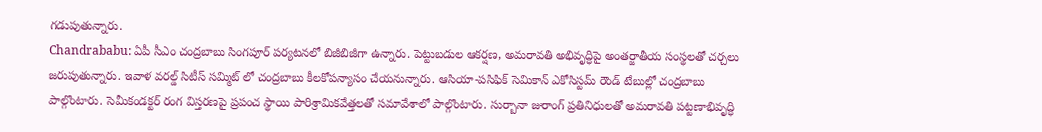గడుపుతున్నారు.
Chandrababu: ఏపీ సీఎం చంద్రబాబు సింగపూర్ పర్యటనలో బిజీబిజీగా ఉన్నారు. పెట్టుబడుల ఆకర్షణ, అమరావతి అభివృద్ధిపై అంతర్జాతీయ సంస్థలతో చర్చలు జరుపుతున్నారు. ఇవాళ వరల్డ్ సిటీస్ సమ్మిట్ లో చంద్రబాబు కీలకోపన్యాసం చేయనున్నారు. ఆసియా-పసిఫిక్ సెమికాన్ ఎకోసిస్టమ్ రౌండ్ టేబుల్లో చంద్రబాబు పాల్గొంటారు. సెమీకండక్టర్ రంగ విస్తరణపై ప్రపంచ స్థాయి పారిశ్రామికవేత్తలతో సమావేశాలో పాల్గొంటారు. సుర్బానా జురాంగ్ ప్రతినిధులతో అమరావతి పట్టణాభివృద్ధి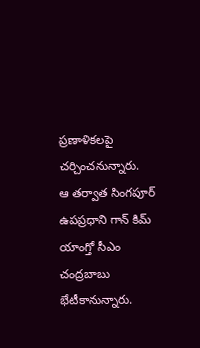ప్రణాళికలపై చర్చించనున్నారు.
ఆ తర్వాత సింగపూర్ ఉపప్రధాని గాన్ కిమ్ యాంగ్తో సీఎం చంద్రబాబు భేటీకానున్నారు.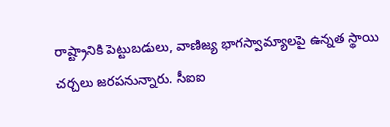రాష్ట్రానికి పెట్టుబడులు, వాణిజ్య భాగస్వామ్యాలపై ఉన్నత స్థాయి చర్చలు జరపనున్నారు. సీఐఐ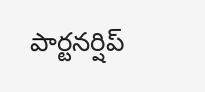పార్టనర్షిప్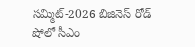సమ్మిట్-2026 బిజినెస్ రోడ్ షోలో సీఎం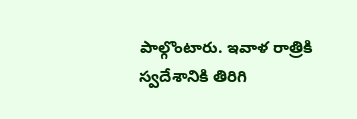పాల్గొంటారు. ఇవాళ రాత్రికి స్వదేశానికి తిరిగి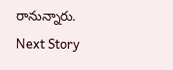రానున్నారు.
Next Story